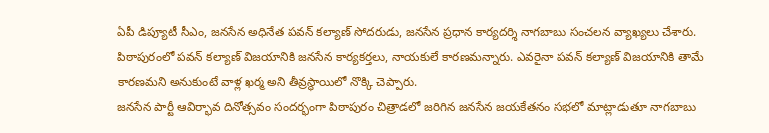ఏపీ డిప్యూటీ సీఎం, జనసేన అధినేత పవన్ కల్యాణ్ సోదరుడు, జనసేన ప్రధాన కార్యదర్శి నాగబాబు సంచలన వ్యాఖ్యలు చేశారు. పిఠాపురంలో పవన్ కల్యాణ్ విజయానికి జనసేన కార్యకర్తలు, నాయకులే కారణమన్నారు. ఎవరైనా పవన్ కల్యాణ్ విజయానికి తామే కారణమని అనుకుంటే వాళ్ల ఖర్మ అని తీవ్రస్థాయిలో నొక్కి చెప్పారు.
జనసేన పార్టీ ఆవిర్భావ దినోత్సవం సందర్భంగా పిఠాపురం చిత్రాడలో జరిగిన జనసేన జయకేతనం సభలో మాట్లాడుతూ నాగబాబు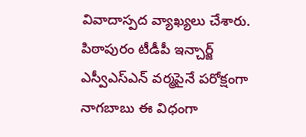వివాదాస్పద వ్యాఖ్యలు చేశారు. పిఠాపురం టీడీపీ ఇన్చార్జ్ ఎస్వీఎస్ఎన్ వర్మపైనే పరోక్షంగా నాగబాబు ఈ విధంగా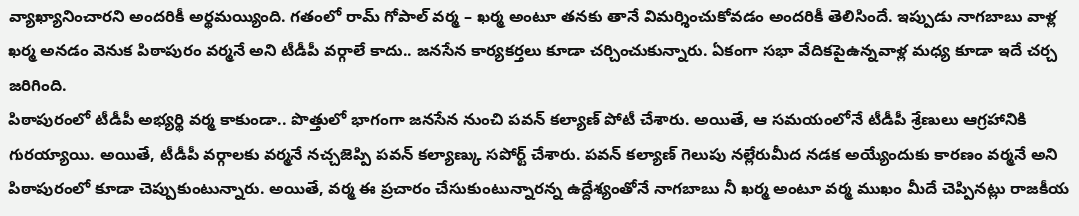వ్యాఖ్యానించారని అందరికీ అర్థమయ్యింది. గతంలో రామ్ గోపాల్ వర్మ – ఖర్మ అంటూ తనకు తానే విమర్శించుకోవడం అందరికీ తెలిసిందే. ఇప్పుడు నాగబాబు వాళ్ల ఖర్మ అనడం వెనుక పిఠాపురం వర్మనే అని టీడీపీ వర్గాలే కాదు.. జనసేన కార్యకర్తలు కూడా చర్చించుకున్నారు. ఏకంగా సభా వేదికపైఉన్నవాళ్ల మధ్య కూడా ఇదే చర్చ జరిగింది.
పిఠాపురంలో టీడీపీ అభ్యర్థి వర్మ కాకుండా.. పొత్తులో భాగంగా జనసేన నుంచి పవన్ కల్యాణ్ పోటీ చేశారు. అయితే, ఆ సమయంలోనే టీడీపీ శ్రేణులు ఆగ్రహానికి గురయ్యాయి. అయితే, టీడీపీ వర్గాలకు వర్మనే నచ్చజెప్పి పవన్ కల్యాణ్కు సపోర్ట్ చేశారు. పవన్ కల్యాణ్ గెలుపు నల్లేరుమీద నడక అయ్యేందుకు కారణం వర్మనే అని పిఠాపురంలో కూడా చెప్పుకుంటున్నారు. అయితే, వర్మ ఈ ప్రచారం చేసుకుంటున్నారన్న ఉద్దేశ్యంతోనే నాగబాబు నీ ఖర్మ అంటూ వర్మ ముఖం మీదే చెప్పినట్లు రాజకీయ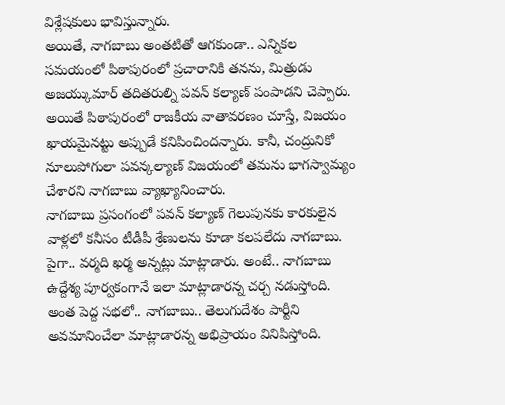విశ్లేషకులు భావిస్తున్నారు.
అయితే, నాగబాబు అంతటితో ఆగకుండా.. ఎన్నికల సమయంలో పిఠాపురంలో ప్రచారానికి తనను, మిత్రుడు అజయ్కుమార్ తదితరుల్ని పవన్ కల్యాణ్ పంపాడని చెప్పారు. అయితే పిఠాపురంలో రాజకీయ వాతావరణం చూస్తే, విజయం ఖాయమైనట్టు అప్పుడే కనిపించిందన్నారు. కానీ, చంద్రునికో నూలుపోగులా పవన్కల్యాణ్ విజయంలో తమను భాగస్వామ్యం చేశారని నాగబాబు వ్యాఖ్యానించారు.
నాగబాబు ప్రసంగంలో పవన్ కల్యాణ్ గెలుపునకు కారకులైన వాళ్లలో కనీసం టీడీపీ శ్రేణులను కూడా కలపలేదు నాగబాబు. పైగా.. వర్మది ఖర్మ అన్నట్లు మాట్లాడారు. అంటే.. నాగబాబు ఉద్దేశ్య పూర్వకంగానే ఇలా మాట్లాడారన్న చర్చ నడుస్తోంది. అంత పెద్ద సభలో.. నాగబాబు.. తెలుగుదేశం పార్టీని అవమానించేలా మాట్లాడారన్న అభిప్రాయం వినిపిస్తోంది.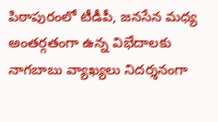పిఠాపురంలో టీడీపీ, జనసేన మధ్య అంతర్గతంగా ఉన్న విభేదాలకు నాగబాబు వ్యాఖ్యలు నిదర్శనంగా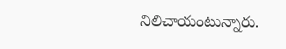నిలిచాయంటున్నారు.